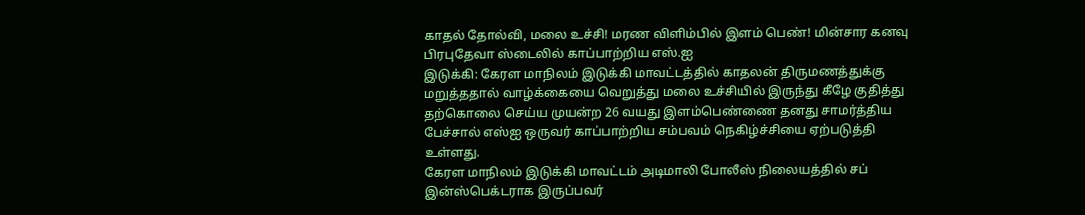காதல் தோல்வி, மலை உச்சி! மரண விளிம்பில் இளம் பெண்! மின்சார கனவு பிரபுதேவா ஸ்டைலில் காப்பாற்றிய எஸ்.ஐ
இடுக்கி: கேரள மாநிலம் இடுக்கி மாவட்டத்தில் காதலன் திருமணத்துக்கு மறுத்ததால் வாழ்க்கையை வெறுத்து மலை உச்சியில் இருந்து கீழே குதித்து தற்கொலை செய்ய முயன்ற 26 வயது இளம்பெண்ணை தனது சாமர்த்திய பேச்சால் எஸ்ஐ ஒருவர் காப்பாற்றிய சம்பவம் நெகிழ்ச்சியை ஏற்படுத்தி உள்ளது.
கேரள மாநிலம் இடுக்கி மாவட்டம் அடிமாலி போலீஸ் நிலையத்தில் சப் இன்ஸ்பெக்டராக இருப்பவர்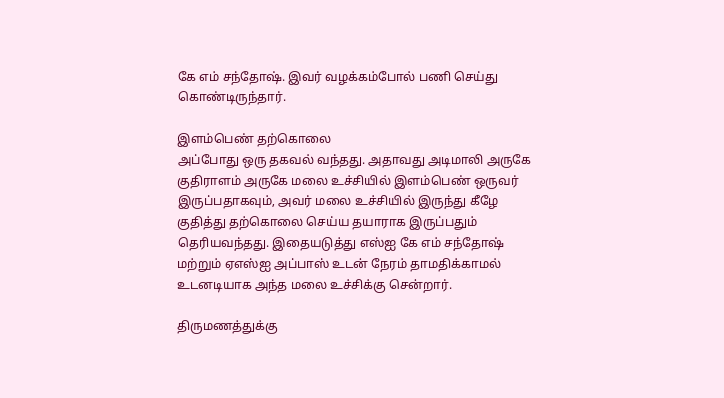கே எம் சந்தோஷ். இவர் வழக்கம்போல் பணி செய்து கொண்டிருந்தார்.

இளம்பெண் தற்கொலை
அப்போது ஒரு தகவல் வந்தது. அதாவது அடிமாலி அருகே குதிராளம் அருகே மலை உச்சியில் இளம்பெண் ஒருவர் இருப்பதாகவும், அவர் மலை உச்சியில் இருந்து கீழே குதித்து தற்கொலை செய்ய தயாராக இருப்பதும் தெரியவந்தது. இதையடுத்து எஸ்ஐ கே எம் சந்தோஷ் மற்றும் ஏஎஸ்ஐ அப்பாஸ் உடன் நேரம் தாமதிக்காமல் உடனடியாக அந்த மலை உச்சிக்கு சென்றார்.

திருமணத்துக்கு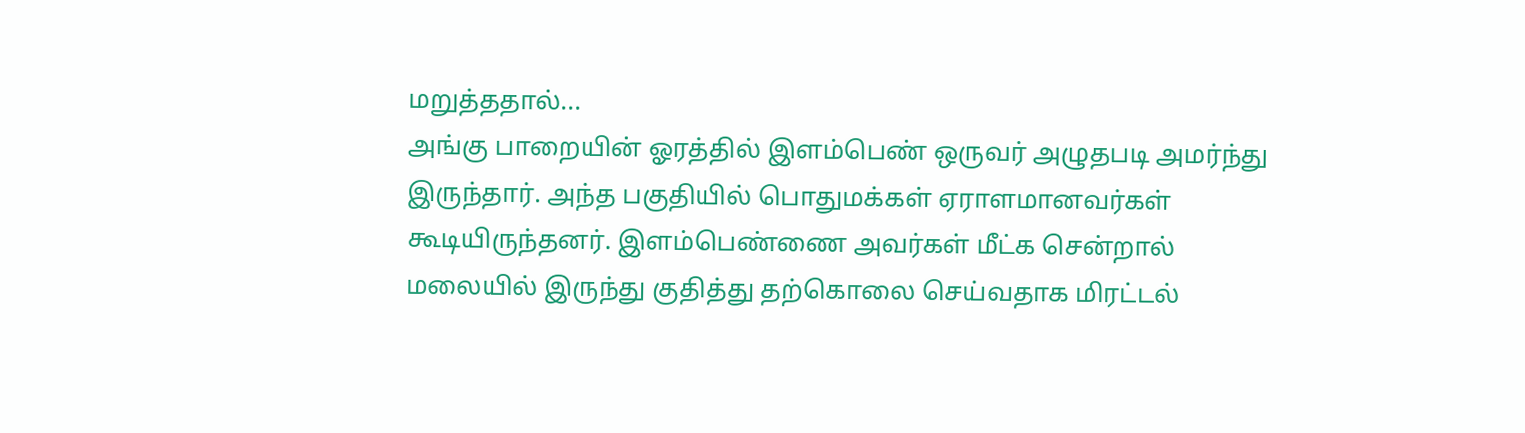மறுத்ததால்...
அங்கு பாறையின் ஓரத்தில் இளம்பெண் ஒருவர் அழுதபடி அமர்ந்து இருந்தார். அந்த பகுதியில் பொதுமக்கள் ஏராளமானவர்கள் கூடியிருந்தனர். இளம்பெண்ணை அவர்கள் மீட்க சென்றால் மலையில் இருந்து குதித்து தற்கொலை செய்வதாக மிரட்டல்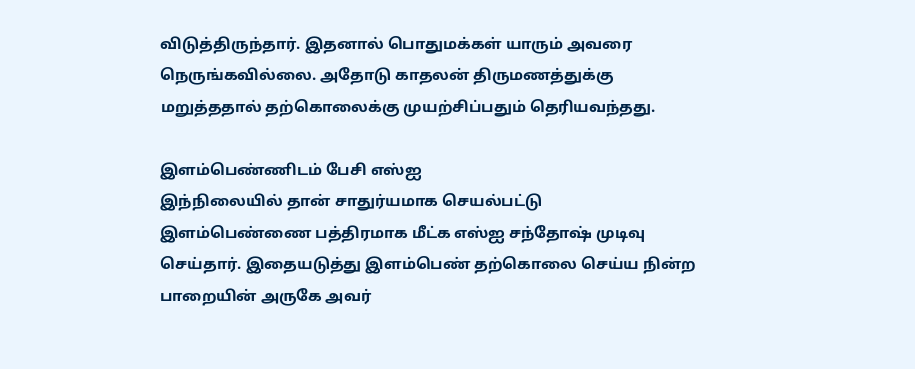விடுத்திருந்தார். இதனால் பொதுமக்கள் யாரும் அவரை நெருங்கவில்லை. அதோடு காதலன் திருமணத்துக்கு மறுத்ததால் தற்கொலைக்கு முயற்சிப்பதும் தெரியவந்தது.

இளம்பெண்ணிடம் பேசி எஸ்ஐ
இந்நிலையில் தான் சாதுர்யமாக செயல்பட்டு இளம்பெண்ணை பத்திரமாக மீட்க எஸ்ஐ சந்தோஷ் முடிவு செய்தார். இதையடுத்து இளம்பெண் தற்கொலை செய்ய நின்ற பாறையின் அருகே அவர்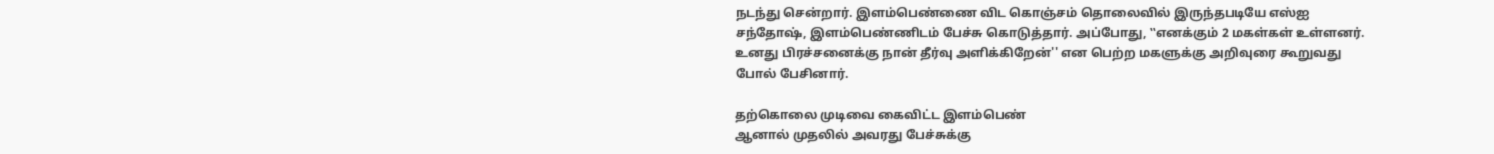நடந்து சென்றார். இளம்பெண்ணை விட கொஞ்சம் தொலைவில் இருந்தபடியே எஸ்ஐ சந்தோஷ், இளம்பெண்ணிடம் பேச்சு கொடுத்தார். அப்போது, ‛‛எனக்கும் 2 மகள்கள் உள்ளனர். உனது பிரச்சனைக்கு நான் தீர்வு அளிக்கிறேன்'' என பெற்ற மகளுக்கு அறிவுரை கூறுவது போல் பேசினார்.

தற்கொலை முடிவை கைவிட்ட இளம்பெண்
ஆனால் முதலில் அவரது பேச்சுக்கு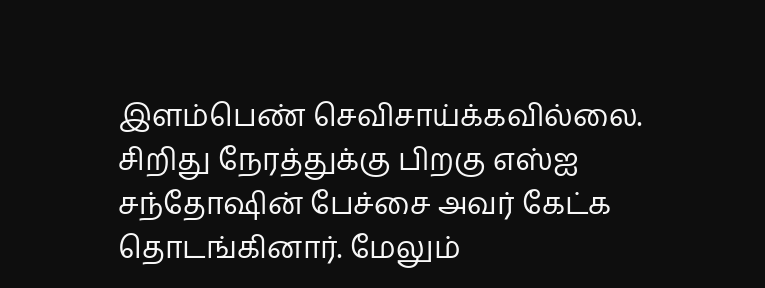இளம்பெண் செவிசாய்க்கவில்லை. சிறிது நேரத்துக்கு பிறகு எஸ்ஐ சந்தோஷின் பேச்சை அவர் கேட்க தொடங்கினார். மேலும்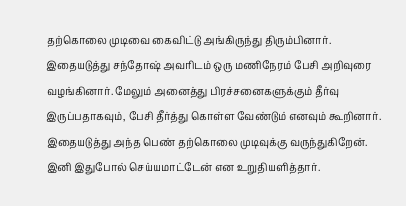தற்கொலை முடிவை கைவிட்டு அங்கிருந்து திரும்பினார். இதையடுத்து சந்தோஷ் அவரிடம் ஒரு மணிநேரம் பேசி அறிவுரை வழங்கினார். மேலும் அனைத்து பிரச்சனைகளுக்கும் தீர்வு இருப்பதாகவும், பேசி தீர்த்து கொள்ள வேண்டும் எனவும் கூறினார். இதையடுத்து அந்த பெண் தற்கொலை முடிவுக்கு வருந்துகிறேன். இனி இதுபோல் செய்யமாட்டேன் என உறுதியளித்தார்.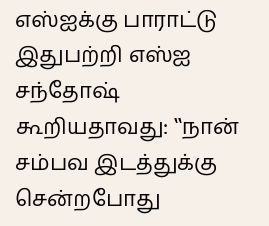எஸ்ஐக்கு பாராட்டு
இதுபற்றி எஸ்ஐ சந்தோஷ் கூறியதாவது: ‛‛நான் சம்பவ இடத்துக்கு சென்றபோது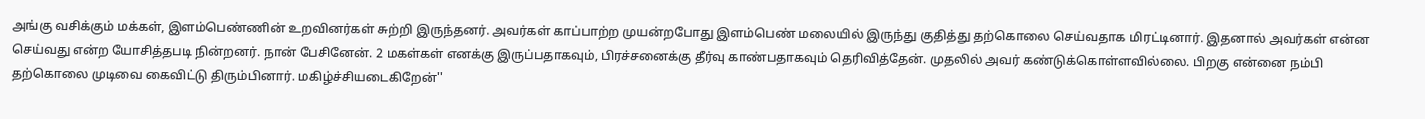அங்கு வசிக்கும் மக்கள், இளம்பெண்ணின் உறவினர்கள் சுற்றி இருந்தனர். அவர்கள் காப்பாற்ற முயன்றபோது இளம்பெண் மலையில் இருந்து குதித்து தற்கொலை செய்வதாக மிரட்டினார். இதனால் அவர்கள் என்ன செய்வது என்ற யோசித்தபடி நின்றனர். நான் பேசினேன். 2 மகள்கள் எனக்கு இருப்பதாகவும், பிரச்சனைக்கு தீர்வு காண்பதாகவும் தெரிவித்தேன். முதலில் அவர் கண்டுக்கொள்ளவில்லை. பிறகு என்னை நம்பி தற்கொலை முடிவை கைவிட்டு திரும்பினார். மகிழ்ச்சியடைகிறேன்''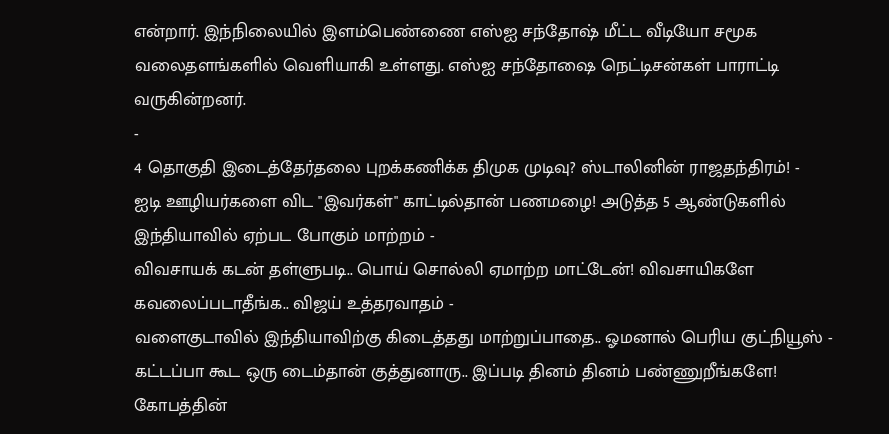என்றார். இந்நிலையில் இளம்பெண்ணை எஸ்ஐ சந்தோஷ் மீட்ட வீடியோ சமூக வலைதளங்களில் வெளியாகி உள்ளது. எஸ்ஐ சந்தோஷை நெட்டிசன்கள் பாராட்டி வருகின்றனர்.
-
4 தொகுதி இடைத்தேர்தலை புறக்கணிக்க திமுக முடிவு? ஸ்டாலினின் ராஜதந்திரம்! -
ஐடி ஊழியர்களை விட "இவர்கள்" காட்டில்தான் பணமழை! அடுத்த 5 ஆண்டுகளில் இந்தியாவில் ஏற்பட போகும் மாற்றம் -
விவசாயக் கடன் தள்ளுபடி.. பொய் சொல்லி ஏமாற்ற மாட்டேன்! விவசாயிகளே கவலைப்படாதீங்க.. விஜய் உத்தரவாதம் -
வளைகுடாவில் இந்தியாவிற்கு கிடைத்தது மாற்றுப்பாதை.. ஓமனால் பெரிய குட்நியூஸ் -
கட்டப்பா கூட ஒரு டைம்தான் குத்துனாரு.. இப்படி தினம் தினம் பண்ணுறீங்களே! கோபத்தின்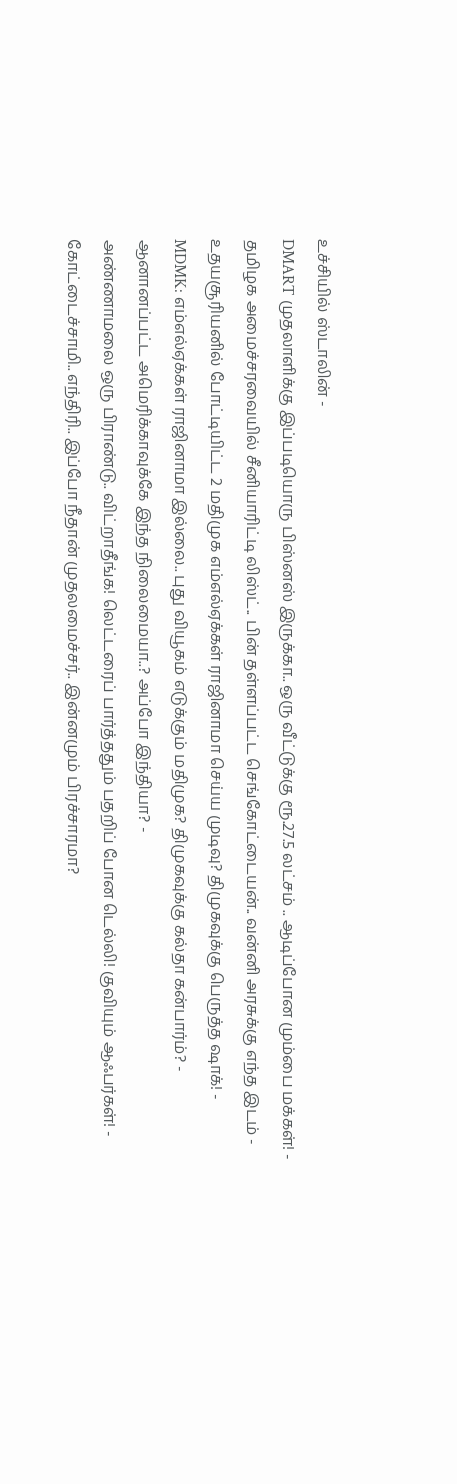உச்சியில் ஸ்டாலின் -
DMART முதலாளிக்கு இப்படியொரு பிஸ்னஸ் இருக்கா.. ஒரு வீட்டுக்கு ரூ.27.5 லட்சம் .. ஆடிப்போன மும்பை மக்கள்! -
தமிழக அமைச்சரவையில் சீனியாரிட்டி லிஸ்ட்.. பின் தள்ளப்பட்ட செங்கோட்டையன்.. வன்னி அரசுக்கு எந்த இடம் -
உதயசூரியனில் போட்டியிட்ட 2 மதிமுக எம்எல்ஏக்கள் ராஜினாமா செய்ய முடிவு? திமுகவுக்கு பெருத்த ஷாக்! -
MDMK: எம்எல்ஏக்கள் ராஜினாமா இல்லை.. புது வியூகம் எடுக்கும் மதிமுக? திமுகவுக்கு கல்தா கன்பார்ம்? -
ஆனானப்பட்ட அமெரிக்காவுக்கே இந்த நிலைமையா..? அப்போ இந்தியா? -
அண்ணாமலை ஒரு பிராண்டு.. விட்றாதீங்க! லெட்டரைப் பார்த்ததும் பதறிப் போன டெல்லி! குவியும் ஆஃபர்கள்! -
கோட்டைச்சாமி.. எந்திரி.. இப்போ நீதான் முதலமைச்சர்.. இன்னமும் பிரச்சாரமா?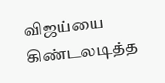விஜய்யை கிண்டலடித்த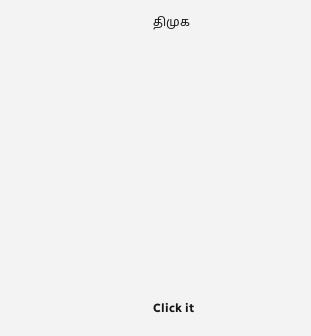திமுக












Click it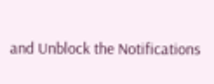and Unblock the Notifications